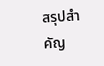สรุปสำคัญ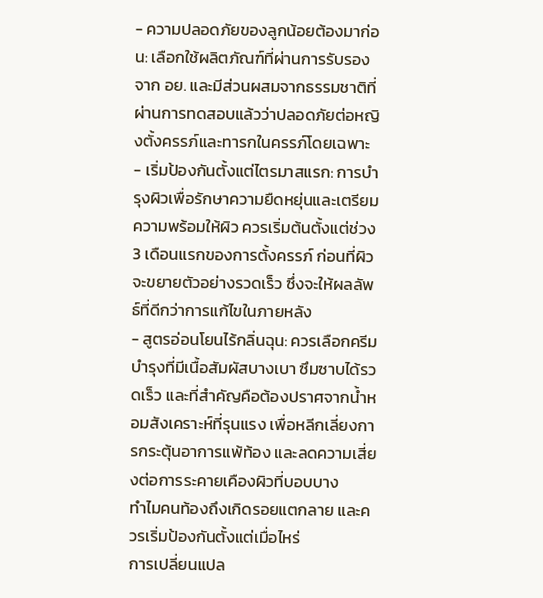- ความปลอดภัยของลูกน้อยต้องมาก่อน: เลือกใช้ผลิตภัณฑ์ที่ผ่านการรับรองจาก อย. และมีส่วนผสมจากธรรมชาติที่ผ่านการทดสอบแล้วว่าปลอดภัยต่อหญิงตั้งครรภ์และทารกในครรภ์โดยเฉพาะ
- เริ่มป้องกันตั้งแต่ไตรมาสแรก: การบำรุงผิวเพื่อรักษาความยืดหยุ่นและเตรียมความพร้อมให้ผิว ควรเริ่มต้นตั้งแต่ช่วง 3 เดือนแรกของการตั้งครรภ์ ก่อนที่ผิวจะขยายตัวอย่างรวดเร็ว ซึ่งจะให้ผลลัพธ์ที่ดีกว่าการแก้ไขในภายหลัง
- สูตรอ่อนโยนไร้กลิ่นฉุน: ควรเลือกครีมบำรุงที่มีเนื้อสัมผัสบางเบา ซึมซาบได้รวดเร็ว และที่สำคัญคือต้องปราศจากน้ำหอมสังเคราะห์ที่รุนแรง เพื่อหลีกเลี่ยงการกระตุ้นอาการแพ้ท้อง และลดความเสี่ยงต่อการระคายเคืองผิวที่บอบบาง
ทำไมคนท้องถึงเกิดรอยแตกลาย และควรเริ่มป้องกันตั้งแต่เมื่อไหร่
การเปลี่ยนแปล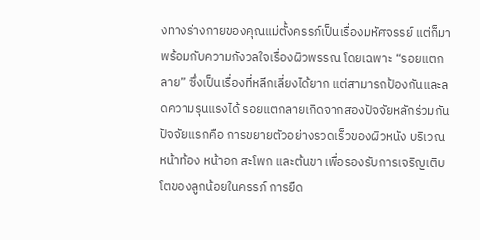งทางร่างกายของคุณแม่ตั้งครรภ์เป็นเรื่องมหัศจรรย์ แต่ก็มาพร้อมกับความกังวลใจเรื่องผิวพรรณ โดยเฉพาะ “รอยแตกลาย” ซึ่งเป็นเรื่องที่หลีกเลี่ยงได้ยาก แต่สามารถป้องกันและลดความรุนแรงได้ รอยแตกลายเกิดจากสองปัจจัยหลักร่วมกัน ปัจจัยแรกคือ การขยายตัวอย่างรวดเร็วของผิวหนัง บริเวณหน้าท้อง หน้าอก สะโพก และต้นขา เพื่อรองรับการเจริญเติบโตของลูกน้อยในครรภ์ การยืด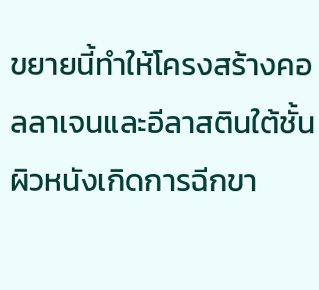ขยายนี้ทำให้โครงสร้างคอลลาเจนและอีลาสตินใต้ชั้นผิวหนังเกิดการฉีกขา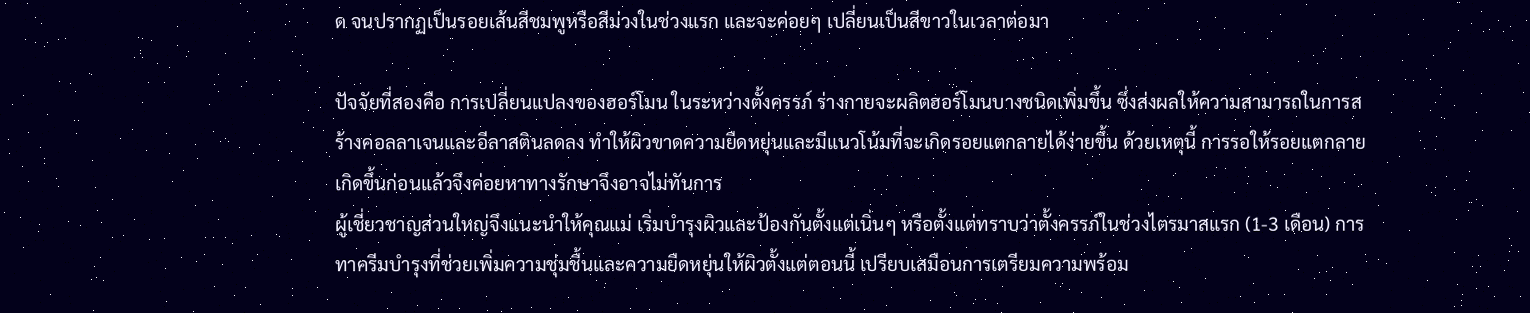ด จนปรากฏเป็นรอยเส้นสีชมพูหรือสีม่วงในช่วงแรก และจะค่อยๆ เปลี่ยนเป็นสีขาวในเวลาต่อมา

ปัจจัยที่สองคือ การเปลี่ยนแปลงของฮอร์โมน ในระหว่างตั้งครรภ์ ร่างกายจะผลิตฮอร์โมนบางชนิดเพิ่มขึ้น ซึ่งส่งผลให้ความสามารถในการสร้างคอลลาเจนและอีลาสตินลดลง ทำให้ผิวขาดความยืดหยุ่นและมีแนวโน้มที่จะเกิดรอยแตกลายได้ง่ายขึ้น ด้วยเหตุนี้ การรอให้รอยแตกลายเกิดขึ้นก่อนแล้วจึงค่อยหาทางรักษาจึงอาจไม่ทันการ
ผู้เชี่ยวชาญส่วนใหญ่จึงแนะนำให้คุณแม่ เริ่มบำรุงผิวและป้องกันตั้งแต่เนิ่นๆ หรือตั้งแต่ทราบว่าตั้งครรภ์ในช่วงไตรมาสแรก (1-3 เดือน) การทาครีมบำรุงที่ช่วยเพิ่มความชุ่มชื้นและความยืดหยุ่นให้ผิวตั้งแต่ตอนนี้ เปรียบเสมือนการเตรียมความพร้อม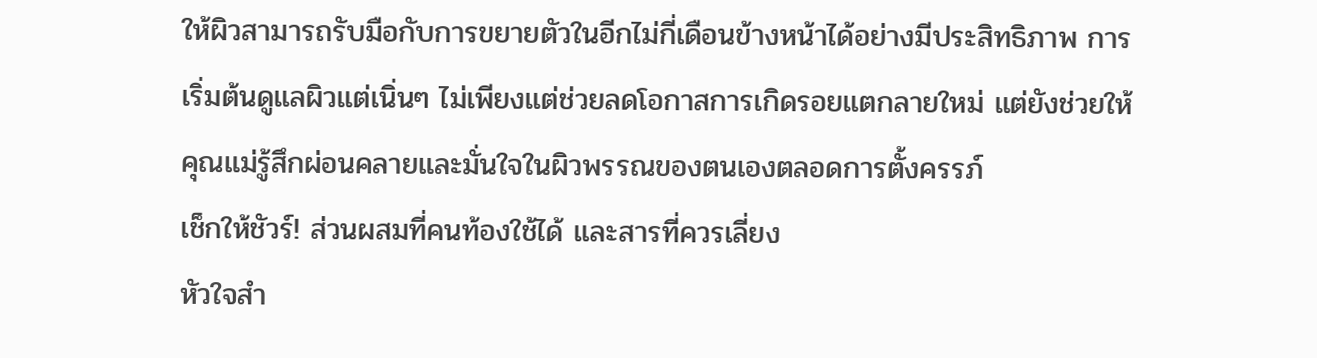ให้ผิวสามารถรับมือกับการขยายตัวในอีกไม่กี่เดือนข้างหน้าได้อย่างมีประสิทธิภาพ การเริ่มต้นดูแลผิวแต่เนิ่นๆ ไม่เพียงแต่ช่วยลดโอกาสการเกิดรอยแตกลายใหม่ แต่ยังช่วยให้คุณแม่รู้สึกผ่อนคลายและมั่นใจในผิวพรรณของตนเองตลอดการตั้งครรภ์
เช็กให้ชัวร์! ส่วนผสมที่คนท้องใช้ได้ และสารที่ควรเลี่ยง
หัวใจสำ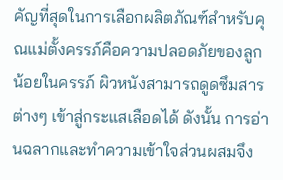คัญที่สุดในการเลือกผลิตภัณฑ์สำหรับคุณแม่ตั้งครรภ์คือความปลอดภัยของลูกน้อยในครรภ์ ผิวหนังสามารถดูดซึมสารต่างๆ เข้าสู่กระแสเลือดได้ ดังนั้น การอ่านฉลากและทำความเข้าใจส่วนผสมจึง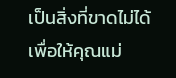เป็นสิ่งที่ขาดไม่ได้ เพื่อให้คุณแม่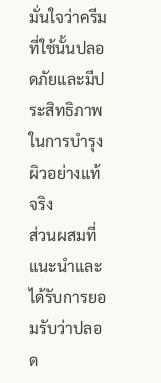มั่นใจว่าครีมที่ใช้นั้นปลอดภัยและมีประสิทธิภาพในการบำรุงผิวอย่างแท้จริง
ส่วนผสมที่แนะนำและได้รับการยอมรับว่าปลอด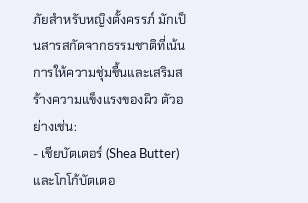ภัยสำหรับหญิงตั้งครรภ์ มักเป็นสารสกัดจากธรรมชาติที่เน้นการให้ความชุ่มชื้นและเสริมสร้างความแข็งแรงของผิว ตัวอย่างเช่น:
- เชียบัตเตอร์ (Shea Butter) และโกโก้บัตเตอ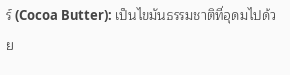ร์ (Cocoa Butter): เป็นไขมันธรรมชาติที่อุดมไปด้วย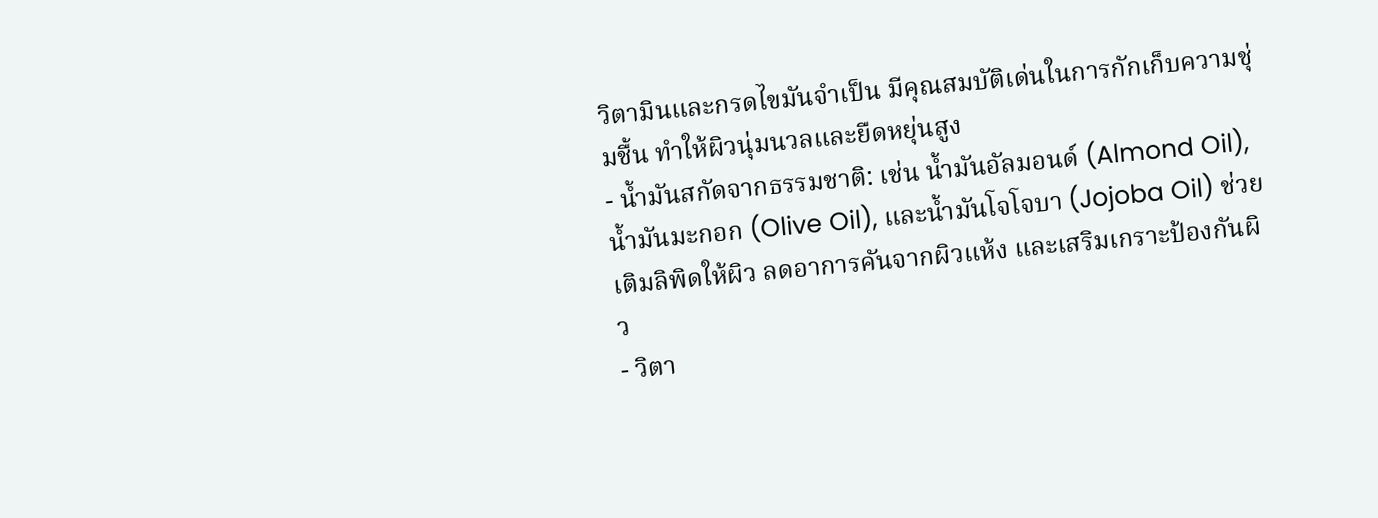วิตามินและกรดไขมันจำเป็น มีคุณสมบัติเด่นในการกักเก็บความชุ่มชื้น ทำให้ผิวนุ่มนวลและยืดหยุ่นสูง
- น้ำมันสกัดจากธรรมชาติ: เช่น น้ำมันอัลมอนด์ (Almond Oil), น้ำมันมะกอก (Olive Oil), และน้ำมันโจโจบา (Jojoba Oil) ช่วยเติมลิพิดให้ผิว ลดอาการคันจากผิวแห้ง และเสริมเกราะป้องกันผิว
- วิตา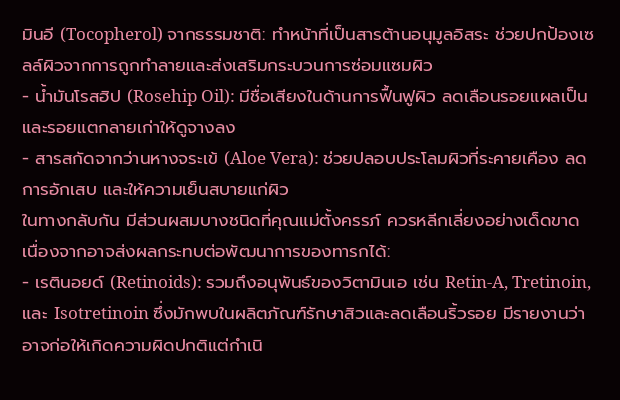มินอี (Tocopherol) จากธรรมชาติ: ทำหน้าที่เป็นสารต้านอนุมูลอิสระ ช่วยปกป้องเซลล์ผิวจากการถูกทำลายและส่งเสริมกระบวนการซ่อมแซมผิว
- น้ำมันโรสฮิป (Rosehip Oil): มีชื่อเสียงในด้านการฟื้นฟูผิว ลดเลือนรอยแผลเป็นและรอยแตกลายเก่าให้ดูจางลง
- สารสกัดจากว่านหางจระเข้ (Aloe Vera): ช่วยปลอบประโลมผิวที่ระคายเคือง ลดการอักเสบ และให้ความเย็นสบายแก่ผิว
ในทางกลับกัน มีส่วนผสมบางชนิดที่คุณแม่ตั้งครรภ์ ควรหลีกเลี่ยงอย่างเด็ดขาด เนื่องจากอาจส่งผลกระทบต่อพัฒนาการของทารกได้:
- เรตินอยด์ (Retinoids): รวมถึงอนุพันธ์ของวิตามินเอ เช่น Retin-A, Tretinoin, และ Isotretinoin ซึ่งมักพบในผลิตภัณฑ์รักษาสิวและลดเลือนริ้วรอย มีรายงานว่าอาจก่อให้เกิดความผิดปกติแต่กำเนิ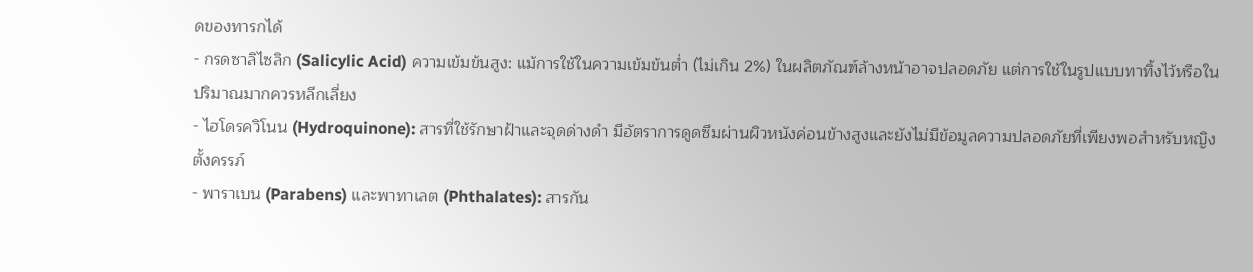ดของทารกได้
- กรดซาลิไซลิก (Salicylic Acid) ความเข้มข้นสูง: แม้การใช้ในความเข้มข้นต่ำ (ไม่เกิน 2%) ในผลิตภัณฑ์ล้างหน้าอาจปลอดภัย แต่การใช้ในรูปแบบทาทิ้งไว้หรือในปริมาณมากควรหลีกเลี่ยง
- ไฮโดรควิโนน (Hydroquinone): สารที่ใช้รักษาฝ้าและจุดด่างดำ มีอัตราการดูดซึมผ่านผิวหนังค่อนข้างสูงและยังไม่มีข้อมูลความปลอดภัยที่เพียงพอสำหรับหญิงตั้งครรภ์
- พาราเบน (Parabens) และพาทาเลต (Phthalates): สารกัน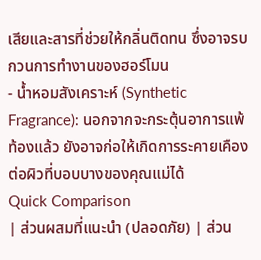เสียและสารที่ช่วยให้กลิ่นติดทน ซึ่งอาจรบกวนการทำงานของฮอร์โมน
- น้ำหอมสังเคราะห์ (Synthetic Fragrance): นอกจากจะกระตุ้นอาการแพ้ท้องแล้ว ยังอาจก่อให้เกิดการระคายเคืองต่อผิวที่บอบบางของคุณแม่ได้
Quick Comparison
| ส่วนผสมที่แนะนำ (ปลอดภัย) | ส่วน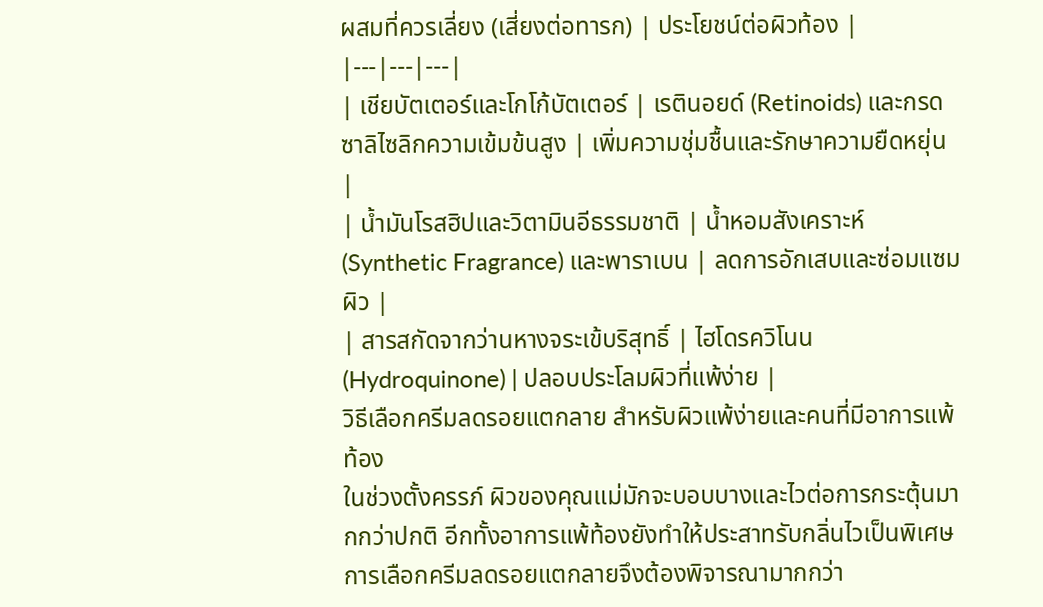ผสมที่ควรเลี่ยง (เสี่ยงต่อทารก) | ประโยชน์ต่อผิวท้อง |
|---|---|---|
| เชียบัตเตอร์และโกโก้บัตเตอร์ | เรตินอยด์ (Retinoids) และกรดซาลิไซลิกความเข้มข้นสูง | เพิ่มความชุ่มชื้นและรักษาความยืดหยุ่น |
| น้ำมันโรสฮิปและวิตามินอีธรรมชาติ | น้ำหอมสังเคราะห์ (Synthetic Fragrance) และพาราเบน | ลดการอักเสบและซ่อมแซมผิว |
| สารสกัดจากว่านหางจระเข้บริสุทธิ์ | ไฮโดรควิโนน (Hydroquinone) | ปลอบประโลมผิวที่แพ้ง่าย |
วิธีเลือกครีมลดรอยแตกลาย สำหรับผิวแพ้ง่ายและคนที่มีอาการแพ้ท้อง
ในช่วงตั้งครรภ์ ผิวของคุณแม่มักจะบอบบางและไวต่อการกระตุ้นมากกว่าปกติ อีกทั้งอาการแพ้ท้องยังทำให้ประสาทรับกลิ่นไวเป็นพิเศษ การเลือกครีมลดรอยแตกลายจึงต้องพิจารณามากกว่า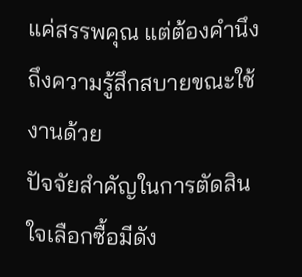แค่สรรพคุณ แต่ต้องคำนึงถึงความรู้สึกสบายขณะใช้งานด้วย
ปัจจัยสำคัญในการตัดสินใจเลือกซื้อมีดัง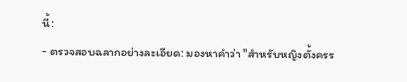นี้:
- ตรวจสอบฉลากอย่างละเอียด: มองหาคำว่า "สำหรับหญิงตั้งครร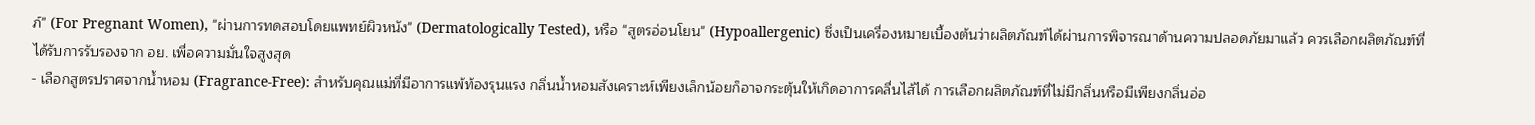ภ์" (For Pregnant Women), "ผ่านการทดสอบโดยแพทย์ผิวหนัง" (Dermatologically Tested), หรือ "สูตรอ่อนโยน" (Hypoallergenic) ซึ่งเป็นเครื่องหมายเบื้องต้นว่าผลิตภัณฑ์ได้ผ่านการพิจารณาด้านความปลอดภัยมาแล้ว ควรเลือกผลิตภัณฑ์ที่ได้รับการรับรองจาก อย. เพื่อความมั่นใจสูงสุด
- เลือกสูตรปราศจากน้ำหอม (Fragrance-Free): สำหรับคุณแม่ที่มีอาการแพ้ท้องรุนแรง กลิ่นน้ำหอมสังเคราะห์เพียงเล็กน้อยก็อาจกระตุ้นให้เกิดอาการคลื่นไส้ได้ การเลือกผลิตภัณฑ์ที่ไม่มีกลิ่นหรือมีเพียงกลิ่นอ่อ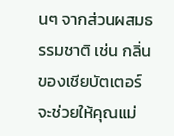นๆ จากส่วนผสมธรรมชาติ เช่น กลิ่นของเชียบัตเตอร์ จะช่วยให้คุณแม่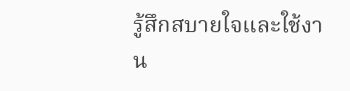รู้สึกสบายใจและใช้งาน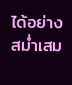ได้อย่างสม่ำเสม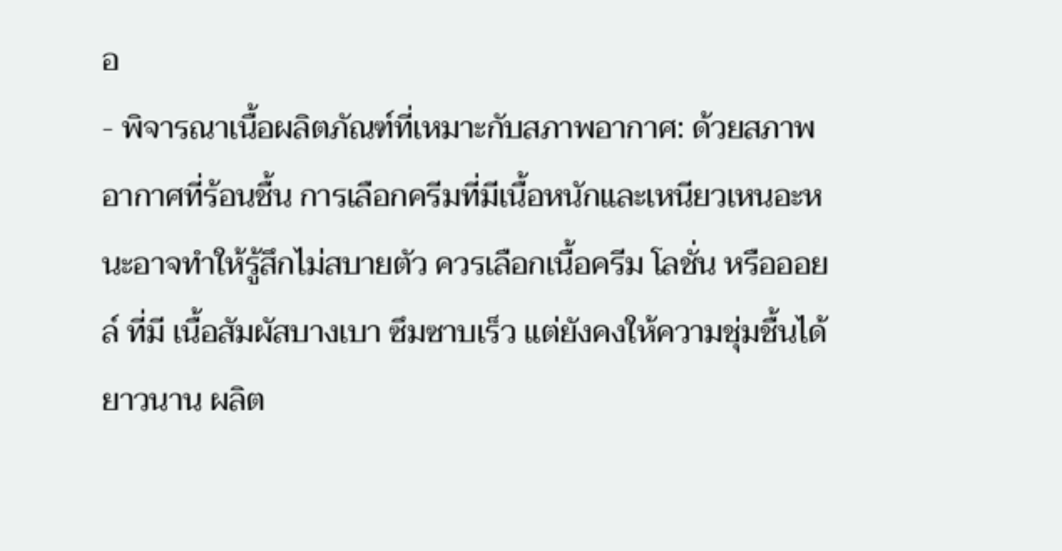อ
- พิจารณาเนื้อผลิตภัณฑ์ที่เหมาะกับสภาพอากาศ: ด้วยสภาพอากาศที่ร้อนชื้น การเลือกครีมที่มีเนื้อหนักและเหนียวเหนอะหนะอาจทำให้รู้สึกไม่สบายตัว ควรเลือกเนื้อครีม โลชั่น หรือออยล์ ที่มี เนื้อสัมผัสบางเบา ซึมซาบเร็ว แต่ยังคงให้ความชุ่มชื้นได้ยาวนาน ผลิต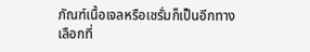ภัณฑ์เนื้อเจลหรือเซรั่มก็เป็นอีกทางเลือกที่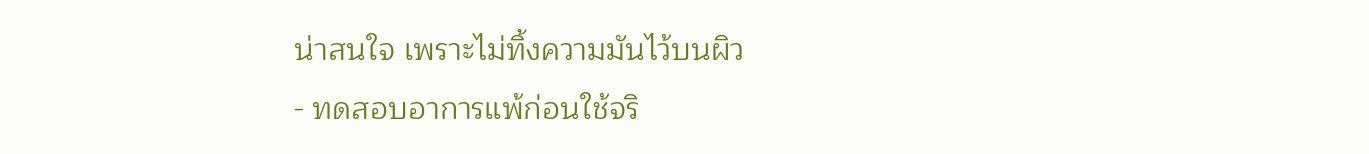น่าสนใจ เพราะไม่ทิ้งความมันไว้บนผิว
- ทดสอบอาการแพ้ก่อนใช้จริ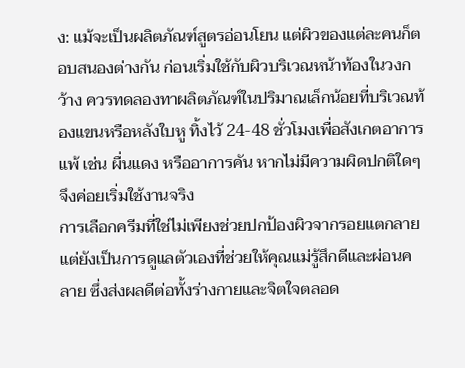ง: แม้จะเป็นผลิตภัณฑ์สูตรอ่อนโยน แต่ผิวของแต่ละคนก็ตอบสนองต่างกัน ก่อนเริ่มใช้กับผิวบริเวณหน้าท้องในวงกว้าง ควรทดลองทาผลิตภัณฑ์ในปริมาณเล็กน้อยที่บริเวณท้องแขนหรือหลังใบหู ทิ้งไว้ 24-48 ชั่วโมงเพื่อสังเกตอาการแพ้ เช่น ผื่นแดง หรืออาการคัน หากไม่มีความผิดปกติใดๆ จึงค่อยเริ่มใช้งานจริง
การเลือกครีมที่ใช่ไม่เพียงช่วยปกป้องผิวจากรอยแตกลาย แต่ยังเป็นการดูแลตัวเองที่ช่วยให้คุณแม่รู้สึกดีและผ่อนคลาย ซึ่งส่งผลดีต่อทั้งร่างกายและจิตใจตลอด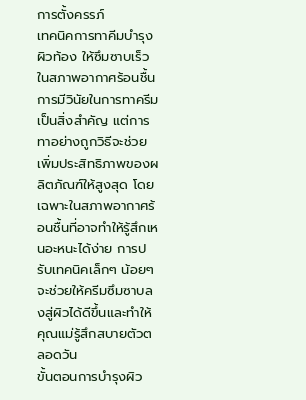การตั้งครรภ์
เทคนิคการทาคีมบำรุงผิวท้อง ให้ซึมซาบเร็วในสภาพอากาศร้อนชื้น
การมีวินัยในการทาครีมเป็นสิ่งสำคัญ แต่การทาอย่างถูกวิธีจะช่วยเพิ่มประสิทธิภาพของผลิตภัณฑ์ให้สูงสุด โดยเฉพาะในสภาพอากาศร้อนชื้นที่อาจทำให้รู้สึกเหนอะหนะได้ง่าย การปรับเทคนิคเล็กๆ น้อยๆ จะช่วยให้ครีมซึมซาบลงสู่ผิวได้ดีขึ้นและทำให้คุณแม่รู้สึกสบายตัวตลอดวัน
ขั้นตอนการบำรุงผิว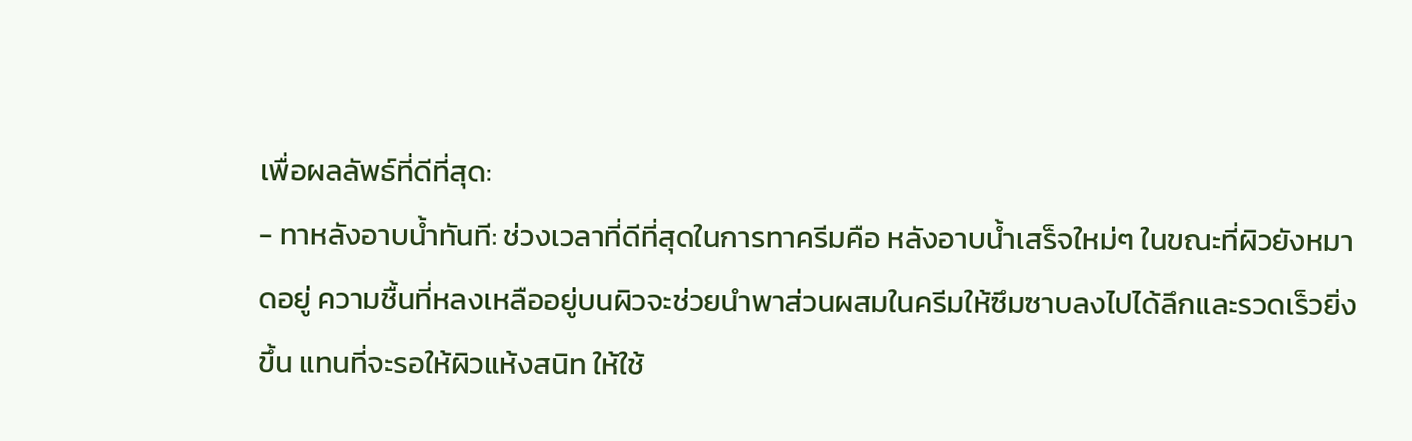เพื่อผลลัพธ์ที่ดีที่สุด:
- ทาหลังอาบน้ำทันที: ช่วงเวลาที่ดีที่สุดในการทาครีมคือ หลังอาบน้ำเสร็จใหม่ๆ ในขณะที่ผิวยังหมาดอยู่ ความชื้นที่หลงเหลืออยู่บนผิวจะช่วยนำพาส่วนผสมในครีมให้ซึมซาบลงไปได้ลึกและรวดเร็วยิ่งขึ้น แทนที่จะรอให้ผิวแห้งสนิท ให้ใช้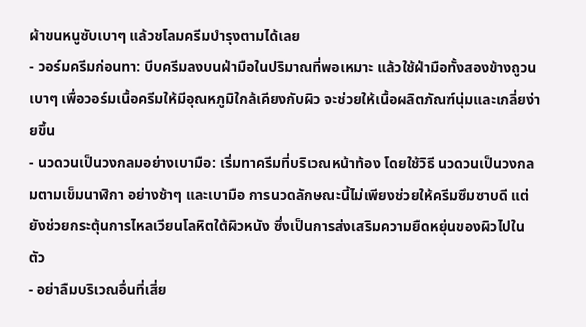ผ้าขนหนูซับเบาๆ แล้วชโลมครีมบำรุงตามได้เลย
- วอร์มครีมก่อนทา: บีบครีมลงบนฝ่ามือในปริมาณที่พอเหมาะ แล้วใช้ฝ่ามือทั้งสองข้างถูวนเบาๆ เพื่อวอร์มเนื้อครีมให้มีอุณหภูมิใกล้เคียงกับผิว จะช่วยให้เนื้อผลิตภัณฑ์นุ่มและเกลี่ยง่ายขึ้น
- นวดวนเป็นวงกลมอย่างเบามือ: เริ่มทาครีมที่บริเวณหน้าท้อง โดยใช้วิธี นวดวนเป็นวงกลมตามเข็มนาฬิกา อย่างช้าๆ และเบามือ การนวดลักษณะนี้ไม่เพียงช่วยให้ครีมซึมซาบดี แต่ยังช่วยกระตุ้นการไหลเวียนโลหิตใต้ผิวหนัง ซึ่งเป็นการส่งเสริมความยืดหยุ่นของผิวไปในตัว
- อย่าลืมบริเวณอื่นที่เสี่ย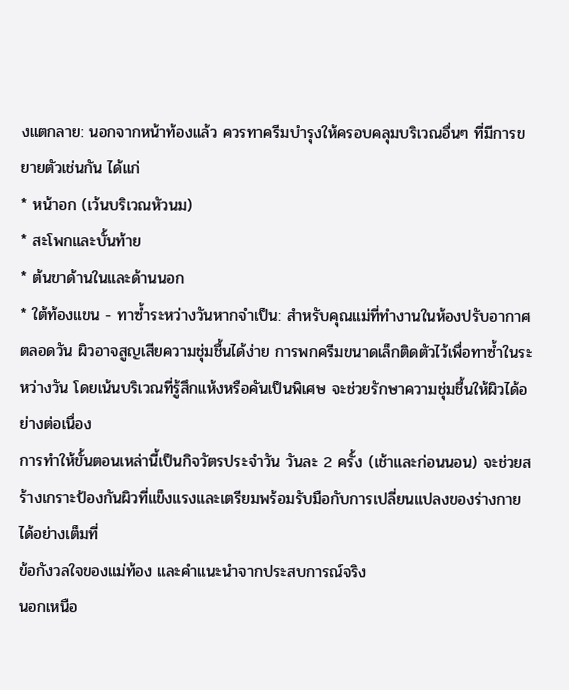งแตกลาย: นอกจากหน้าท้องแล้ว ควรทาครีมบำรุงให้ครอบคลุมบริเวณอื่นๆ ที่มีการขยายตัวเช่นกัน ได้แก่
* หน้าอก (เว้นบริเวณหัวนม)
* สะโพกและบั้นท้าย
* ต้นขาด้านในและด้านนอก
* ใต้ท้องแขน - ทาซ้ำระหว่างวันหากจำเป็น: สำหรับคุณแม่ที่ทำงานในห้องปรับอากาศตลอดวัน ผิวอาจสูญเสียความชุ่มชื้นได้ง่าย การพกครีมขนาดเล็กติดตัวไว้เพื่อทาซ้ำในระหว่างวัน โดยเน้นบริเวณที่รู้สึกแห้งหรือคันเป็นพิเศษ จะช่วยรักษาความชุ่มชื้นให้ผิวได้อย่างต่อเนื่อง
การทำให้ขั้นตอนเหล่านี้เป็นกิจวัตรประจำวัน วันละ 2 ครั้ง (เช้าและก่อนนอน) จะช่วยสร้างเกราะป้องกันผิวที่แข็งแรงและเตรียมพร้อมรับมือกับการเปลี่ยนแปลงของร่างกายได้อย่างเต็มที่
ข้อกังวลใจของแม่ท้อง และคำแนะนำจากประสบการณ์จริง
นอกเหนือ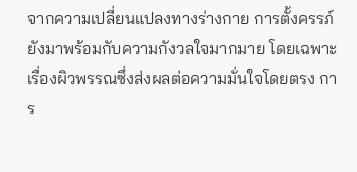จากความเปลี่ยนแปลงทางร่างกาย การตั้งครรภ์ยังมาพร้อมกับความกังวลใจมากมาย โดยเฉพาะเรื่องผิวพรรณซึ่งส่งผลต่อความมั่นใจโดยตรง การ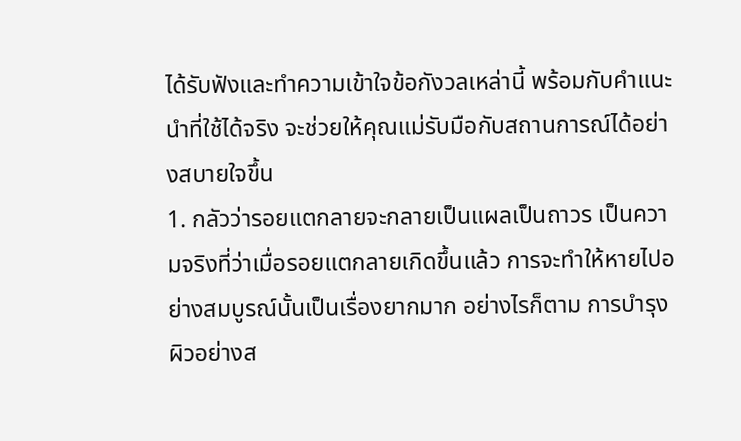ได้รับฟังและทำความเข้าใจข้อกังวลเหล่านี้ พร้อมกับคำแนะนำที่ใช้ได้จริง จะช่วยให้คุณแม่รับมือกับสถานการณ์ได้อย่างสบายใจขึ้น
1. กลัวว่ารอยแตกลายจะกลายเป็นแผลเป็นถาวร เป็นความจริงที่ว่าเมื่อรอยแตกลายเกิดขึ้นแล้ว การจะทำให้หายไปอย่างสมบูรณ์นั้นเป็นเรื่องยากมาก อย่างไรก็ตาม การบำรุงผิวอย่างส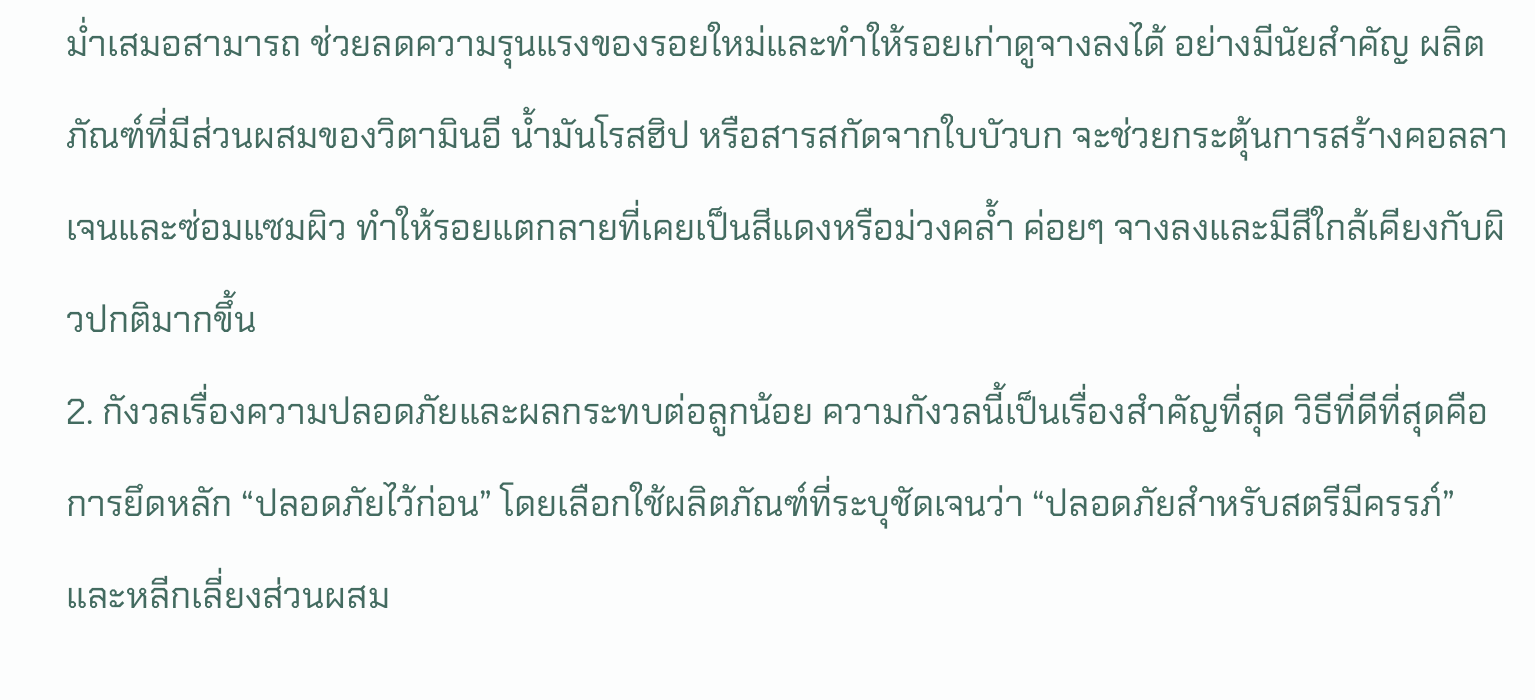ม่ำเสมอสามารถ ช่วยลดความรุนแรงของรอยใหม่และทำให้รอยเก่าดูจางลงได้ อย่างมีนัยสำคัญ ผลิตภัณฑ์ที่มีส่วนผสมของวิตามินอี น้ำมันโรสฮิป หรือสารสกัดจากใบบัวบก จะช่วยกระตุ้นการสร้างคอลลาเจนและซ่อมแซมผิว ทำให้รอยแตกลายที่เคยเป็นสีแดงหรือม่วงคล้ำ ค่อยๆ จางลงและมีสีใกล้เคียงกับผิวปกติมากขึ้น
2. กังวลเรื่องความปลอดภัยและผลกระทบต่อลูกน้อย ความกังวลนี้เป็นเรื่องสำคัญที่สุด วิธีที่ดีที่สุดคือการยึดหลัก “ปลอดภัยไว้ก่อน” โดยเลือกใช้ผลิตภัณฑ์ที่ระบุชัดเจนว่า “ปลอดภัยสำหรับสตรีมีครรภ์” และหลีกเลี่ยงส่วนผสม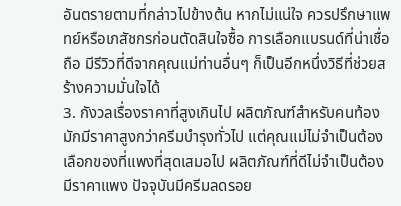อันตรายตามที่กล่าวไปข้างต้น หากไม่แน่ใจ ควรปรึกษาแพทย์หรือเภสัชกรก่อนตัดสินใจซื้อ การเลือกแบรนด์ที่น่าเชื่อถือ มีรีวิวที่ดีจากคุณแม่ท่านอื่นๆ ก็เป็นอีกหนึ่งวิธีที่ช่วยสร้างความมั่นใจได้
3. กังวลเรื่องราคาที่สูงเกินไป ผลิตภัณฑ์สำหรับคนท้องมักมีราคาสูงกว่าครีมบำรุงทั่วไป แต่คุณแม่ไม่จำเป็นต้องเลือกของที่แพงที่สุดเสมอไป ผลิตภัณฑ์ที่ดีไม่จำเป็นต้องมีราคาแพง ปัจจุบันมีครีมลดรอย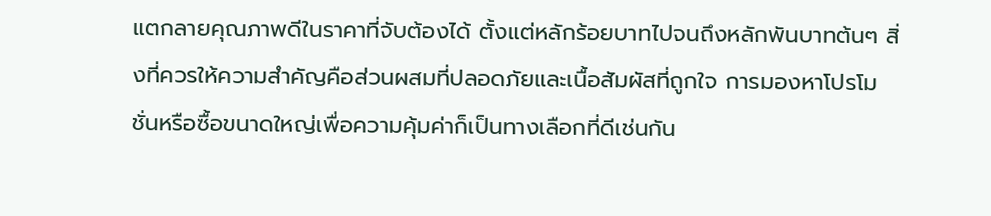แตกลายคุณภาพดีในราคาที่จับต้องได้ ตั้งแต่หลักร้อยบาทไปจนถึงหลักพันบาทต้นๆ สิ่งที่ควรให้ความสำคัญคือส่วนผสมที่ปลอดภัยและเนื้อสัมผัสที่ถูกใจ การมองหาโปรโมชั่นหรือซื้อขนาดใหญ่เพื่อความคุ้มค่าก็เป็นทางเลือกที่ดีเช่นกัน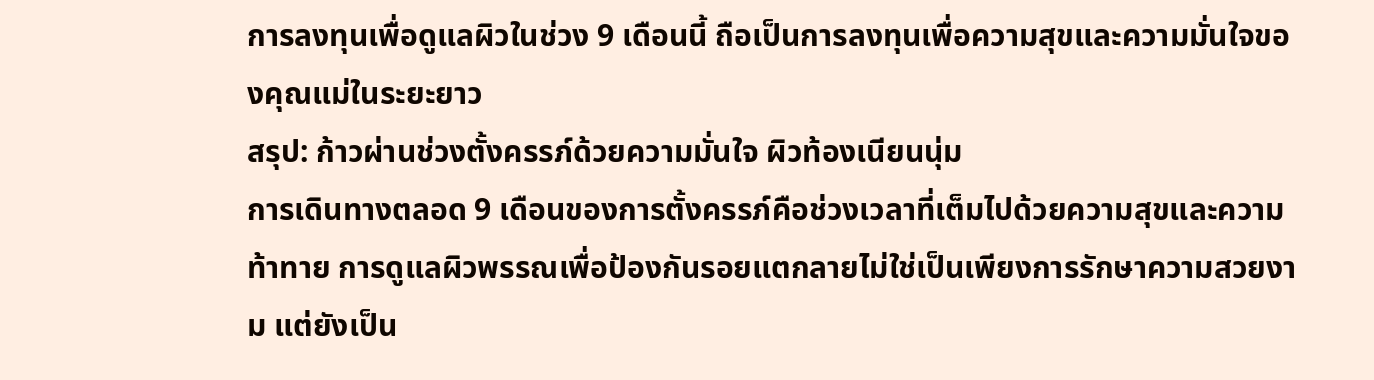การลงทุนเพื่อดูแลผิวในช่วง 9 เดือนนี้ ถือเป็นการลงทุนเพื่อความสุขและความมั่นใจของคุณแม่ในระยะยาว
สรุป: ก้าวผ่านช่วงตั้งครรภ์ด้วยความมั่นใจ ผิวท้องเนียนนุ่ม
การเดินทางตลอด 9 เดือนของการตั้งครรภ์คือช่วงเวลาที่เต็มไปด้วยความสุขและความท้าทาย การดูแลผิวพรรณเพื่อป้องกันรอยแตกลายไม่ใช่เป็นเพียงการรักษาความสวยงาม แต่ยังเป็น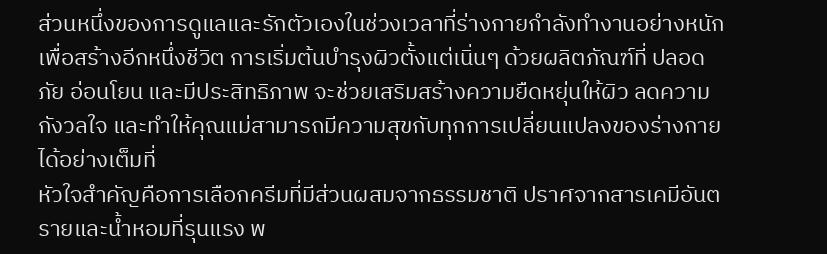ส่วนหนึ่งของการดูแลและรักตัวเองในช่วงเวลาที่ร่างกายกำลังทำงานอย่างหนักเพื่อสร้างอีกหนึ่งชีวิต การเริ่มต้นบำรุงผิวตั้งแต่เนิ่นๆ ด้วยผลิตภัณฑ์ที่ ปลอดภัย อ่อนโยน และมีประสิทธิภาพ จะช่วยเสริมสร้างความยืดหยุ่นให้ผิว ลดความกังวลใจ และทำให้คุณแม่สามารถมีความสุขกับทุกการเปลี่ยนแปลงของร่างกายได้อย่างเต็มที่
หัวใจสำคัญคือการเลือกครีมที่มีส่วนผสมจากธรรมชาติ ปราศจากสารเคมีอันตรายและน้ำหอมที่รุนแรง พ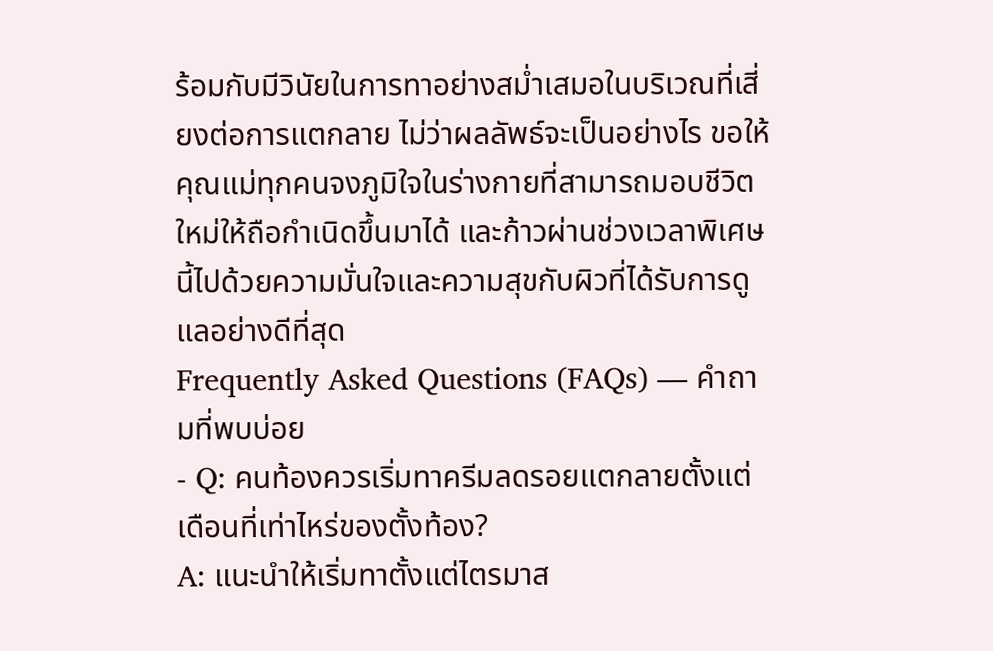ร้อมกับมีวินัยในการทาอย่างสม่ำเสมอในบริเวณที่เสี่ยงต่อการแตกลาย ไม่ว่าผลลัพธ์จะเป็นอย่างไร ขอให้คุณแม่ทุกคนจงภูมิใจในร่างกายที่สามารถมอบชีวิตใหม่ให้ถือกำเนิดขึ้นมาได้ และก้าวผ่านช่วงเวลาพิเศษนี้ไปด้วยความมั่นใจและความสุขกับผิวที่ได้รับการดูแลอย่างดีที่สุด
Frequently Asked Questions (FAQs) — คำถามที่พบบ่อย
- Q: คนท้องควรเริ่มทาครีมลดรอยแตกลายตั้งแต่เดือนที่เท่าไหร่ของตั้งท้อง?
A: แนะนำให้เริ่มทาตั้งแต่ไตรมาส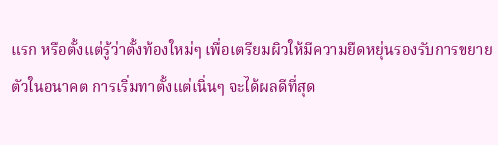แรก หรือตั้งแต่รู้ว่าตั้งท้องใหม่ๆ เพื่อเตรียมผิวให้มีความยืดหยุ่นรองรับการขยายตัวในอนาคต การเริ่มทาตั้งแต่เนิ่นๆ จะได้ผลดีที่สุด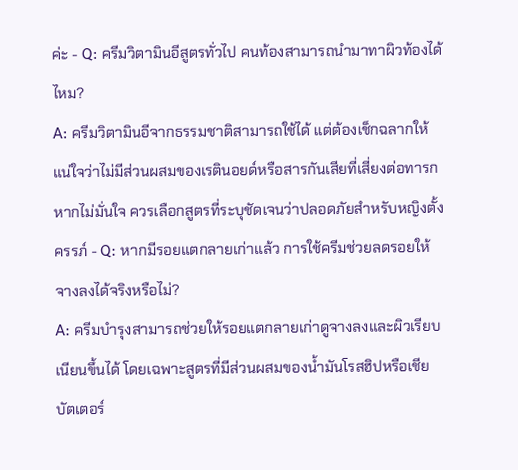ค่ะ - Q: ครีมวิตามินอีสูตรทั่วไป คนท้องสามารถนำมาทาผิวท้องได้ไหม?
A: ครีมวิตามินอีจากธรรมชาติสามารถใช้ได้ แต่ต้องเช็กฉลากให้แน่ใจว่าไม่มีส่วนผสมของเรตินอยด์หรือสารกันเสียที่เสี่ยงต่อทารก หากไม่มั่นใจ ควรเลือกสูตรที่ระบุชัดเจนว่าปลอดภัยสำหรับหญิงตั้งครรภ์ - Q: หากมีรอยแตกลายเก่าแล้ว การใช้ครีมช่วยลดรอยให้จางลงได้จริงหรือไม่?
A: ครีมบำรุงสามารถช่วยให้รอยแตกลายเก่าดูจางลงและผิวเรียบเนียนขึ้นได้ โดยเฉพาะสูตรที่มีส่วนผสมของน้ำมันโรสฮิปหรือเชียบัตเตอร์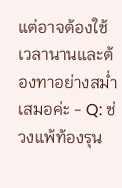แต่อาจต้องใช้เวลานานและต้องทาอย่างสม่ำเสมอค่ะ - Q: ช่วงแพ้ท้องรุน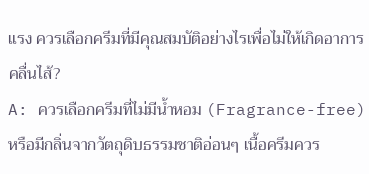แรง ควรเลือกครีมที่มีคุณสมบัติอย่างไรเพื่อไม่ให้เกิดอาการคลื่นไส้?
A: ควรเลือกครีมที่ไม่มีน้ำหอม (Fragrance-free) หรือมีกลิ่นจากวัตถุดิบธรรมชาติอ่อนๆ เนื้อครีมควร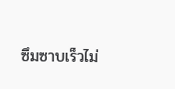ซึมซาบเร็วไม่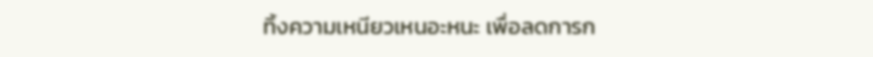ทิ้งความเหนียวเหนอะหนะ เพื่อลดการก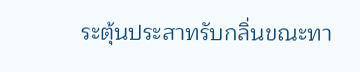ระตุ้นประสาทรับกลิ่นขณะทา